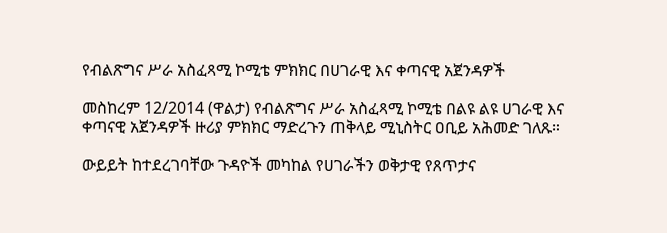የብልጽግና ሥራ አስፈጻሚ ኮሚቴ ምክክር በሀገራዊ እና ቀጣናዊ አጀንዳዎች

መስከረም 12/2014 (ዋልታ) የብልጽግና ሥራ አስፈጻሚ ኮሚቴ በልዩ ልዩ ሀገራዊ እና ቀጣናዊ አጀንዳዎች ዙሪያ ምክክር ማድረጉን ጠቅላይ ሚኒስትር ዐቢይ አሕመድ ገለጹ።

ውይይት ከተደረገባቸው ጉዳዮች መካከል የሀገራችን ወቅታዊ የጸጥታና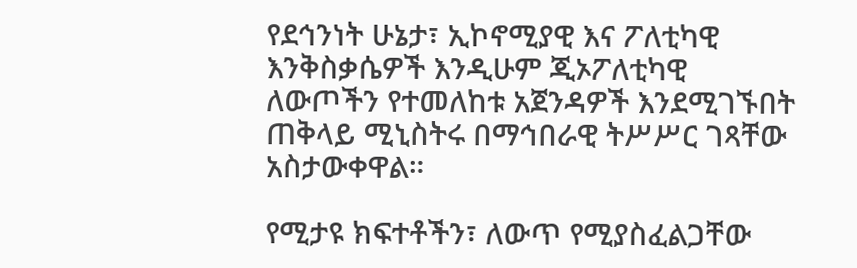የደኅንነት ሁኔታ፣ ኢኮኖሚያዊ እና ፖለቲካዊ እንቅስቃሴዎች እንዲሁም ጂኦፖለቲካዊ ለውጦችን የተመለከቱ አጀንዳዎች እንደሚገኙበት ጠቅላይ ሚኒስትሩ በማኅበራዊ ትሥሥር ገጻቸው አስታውቀዋል።

የሚታዩ ክፍተቶችን፣ ለውጥ የሚያስፈልጋቸው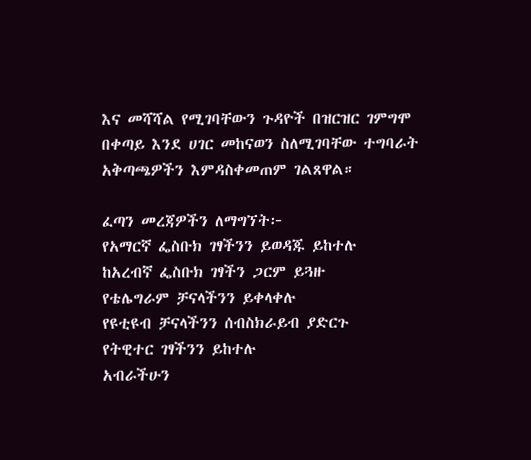እና መሻሻል የሚገባቸውን ጉዳዮች በዝርዝር ገምግሞ በቀጣይ እንደ ሀገር መከናወን ስለሚገባቸው ተግባራት አቅጣጫዎችን እምዳስቀመጠም ገልጸዋል።

ፈጣን መረጃዎችን ለማግኘት፦
የአማርኛ ፌስቡክ ገፃችንን ይወዳጁ ይከተሉ
ከአረብኛ ፌስቡክ ገፃችን ጋርም ይጓዙ
የቴሌግራም ቻናላችንን ይቀላቀሉ
የዩቲዩብ ቻናላችንን ሰብስክራይብ ያድርጉ
የትዊተር ገፃችንን ይከተሉ
አብራችሁን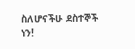ስለሆናችሁ ደስተኞች ነን!